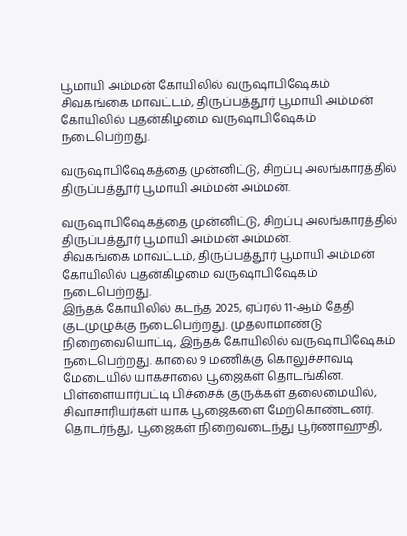பூமாயி அம்மன் கோயிலில் வருஷாபிஷேகம்
சிவகங்கை மாவட்டம், திருப்பத்தூர் பூமாயி அம்மன் கோயிலில் புதன்கிழமை வருஷாபிஷேகம் நடைபெற்றது.

வருஷாபிஷேகத்தை முன்னிட்டு, சிறப்பு அலங்காரத்தில் திருப்பத்தூர் பூமாயி அம்மன் அம்மன்.

வருஷாபிஷேகத்தை முன்னிட்டு, சிறப்பு அலங்காரத்தில் திருப்பத்தூர் பூமாயி அம்மன் அம்மன்.
சிவகங்கை மாவட்டம், திருப்பத்தூர் பூமாயி அம்மன் கோயிலில் புதன்கிழமை வருஷாபிஷேகம் நடைபெற்றது.
இந்தக் கோயிலில் கடந்த 2025, ஏப்ரல் 11-ஆம் தேதி குடமுழுக்கு நடைபெற்றது. முதலாமாண்டு நிறைவையொட்டி, இந்தக் கோயிலில் வருஷாபிஷேகம் நடைபெற்றது. காலை 9 மணிக்கு கொலுச்சாவடி மேடையில் யாகசாலை பூஜைகள் தொடங்கின. பிள்ளையார்பட்டி பிச்சைக் குருக்கள் தலைமையில், சிவாசாரியர்கள் யாக பூஜைகளை மேற்கொண்டனர். தொடர்ந்து, பூஜைகள் நிறைவடைந்து பூர்ணாஹுதி,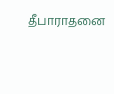தீபாராதனை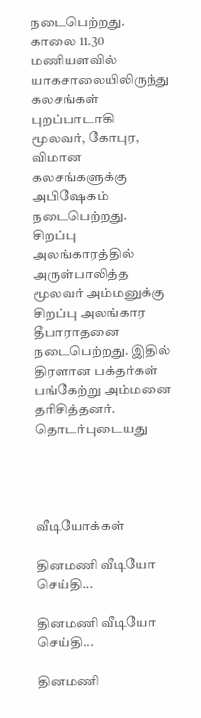நடைபெற்றது.
காலை 11.30 மணியளவில் யாகசாலையிலிருந்து கலசங்கள் புறப்பாடாகி மூலவர், கோபுர, விமான கலசங்களுக்கு அபிஷேகம் நடைபெற்றது.
சிறப்பு அலங்காரத்தில் அருள்பாலித்த மூலவர் அம்மனுக்கு சிறப்பு அலங்கார தீபாராதனை நடைபெற்றது. இதில் திரளான பக்தர்கள் பங்கேற்று அம்மனை தரிசித்தனர்.
தொடர்புடையது




வீடியோக்கள்

தினமணி வீடியோ செய்தி...

தினமணி வீடியோ செய்தி...

தினமணி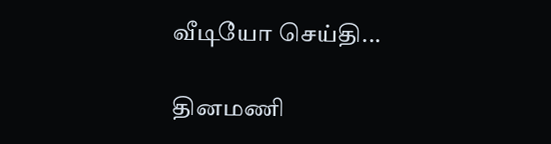வீடியோ செய்தி...

தினமணி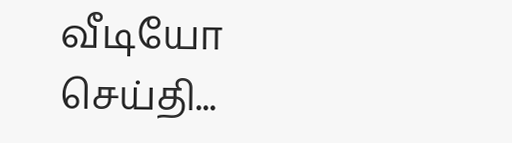வீடியோ செய்தி...